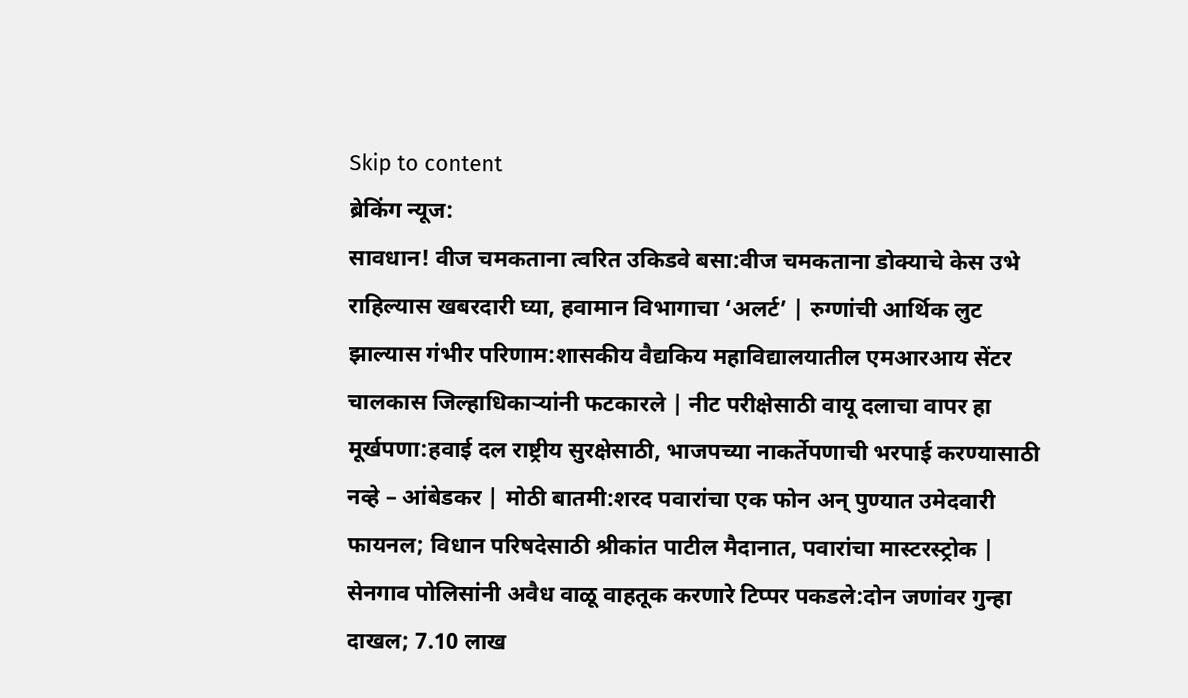Skip to content
ब्रेकिंग न्यूज:
सावधान! वीज चमकताना त्वरित उकिडवे बसा:वीज चमकताना डोक्याचे केस उभे राहिल्यास खबरदारी घ्या, हवामान विभागाचा ‘अलर्ट’ | रुग्णांची आर्थिक लुट झाल्यास गंभीर परिणाम:शासकीय वैद्यकिय महाविद्यालयातील एमआरआय सेंटर चालकास जिल्हाधिकाऱ्यांनी फटकारले | नीट परीक्षेसाठी वायू दलाचा वापर हा मूर्खपणा:हवाई दल राष्ट्रीय सुरक्षेसाठी, भाजपच्या नाकर्तेपणाची भरपाई करण्यासाठी नव्हे – आंबेडकर | मोठी बातमी:शरद पवारांचा एक फोन अन् पुण्यात उमेदवारी फायनल; विधान परिषदेसाठी श्रीकांत पाटील मैदानात, पवारांचा मास्टरस्ट्रोक | सेनगाव पोलिसांनी अवैध वाळू वाहतूक करणारे टिप्पर पकडले:दोन जणांवर गुन्हा दाखल; 7.10 लाख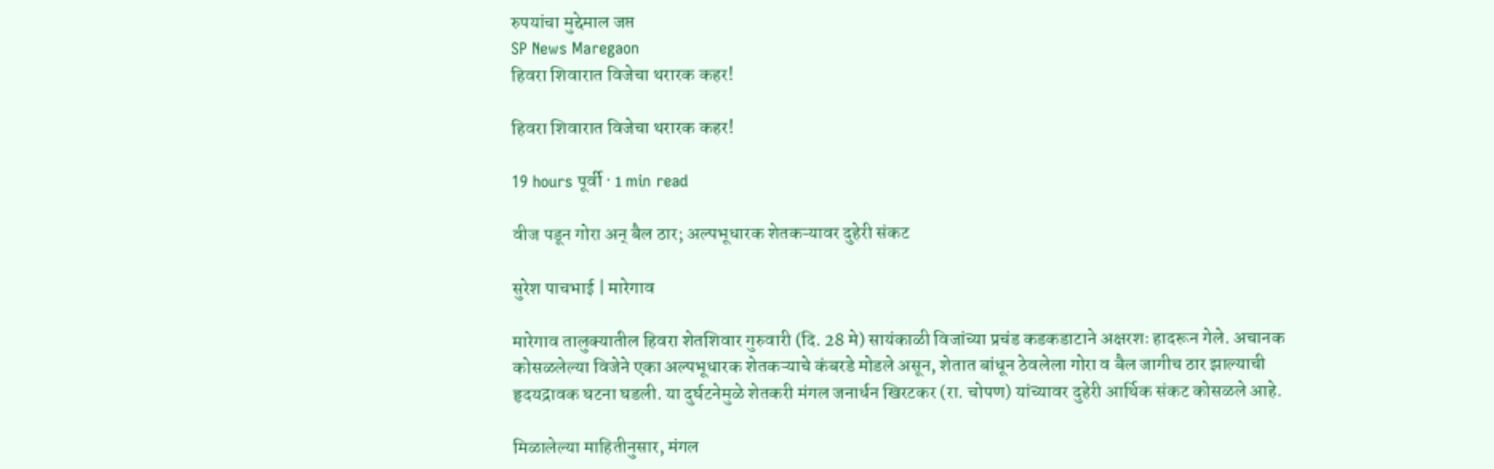रुपयांचा मुद्देमाल जप्त
SP News Maregaon
हिवरा शिवारात विजेचा थरारक कहर!

हिवरा शिवारात विजेचा थरारक कहर!

19 hours पूर्वी · 1 min read

वीज पडून गोरा अन् बैल ठार; अल्पभूधारक शेतकऱ्यावर दुहेरी संकट

सुरेश पाचभाई | मारेगाव

मारेगाव तालुक्यातील हिवरा शेतशिवार गुरुवारी (दि. 28 मे) सायंकाळी विजांच्या प्रचंड कडकडाटाने अक्षरशः हादरून गेले. अचानक कोसळलेल्या विजेने एका अल्पभूधारक शेतकऱ्याचे कंबरडे मोडले असून, शेतात बांधून ठेवलेला गोरा व बैल जागीच ठार झाल्याची हृदयद्रावक घटना घडली. या दुर्घटनेमुळे शेतकरी मंगल जनार्धन खिरटकर (रा. चोपण) यांच्यावर दुहेरी आर्थिक संकट कोसळले आहे.

मिळालेल्या माहितीनुसार, मंगल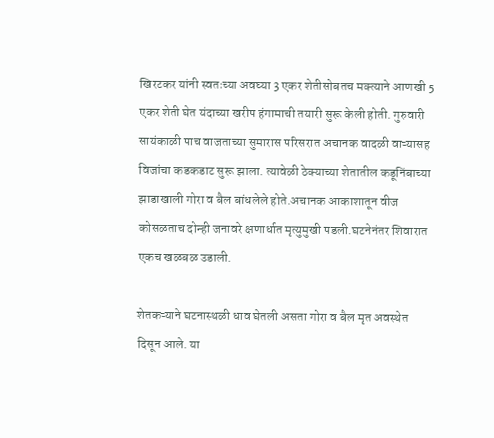खिरटकर यांनी स्वतःच्या अवघ्या 3 एकर शेतीसोबतच मक्त्याने आणखी 5 एकर शेती घेत यंदाच्या खरीप हंगामाची तयारी सुरू केली होती. गुरुवारी सायंकाळी पाच वाजताच्या सुमारास परिसरात अचानक वादळी वाऱ्यासह विजांचा कडकडाट सुरू झाला. त्यावेळी ठेक्याच्या शेतातील कडूनिंबाच्या झाडाखाली गोरा व बैल बांधलेले होते.अचानक आकाशातून वीज कोसळताच दोन्ही जनावरे क्षणार्धात मृत्युमुखी पडली.घटनेनंतर शिवारात एकच खळबळ उडाली.

शेतकऱ्याने घटनास्थळी धाव घेतली असता गोरा व बैल मृत अवस्थेत दिसून आले. या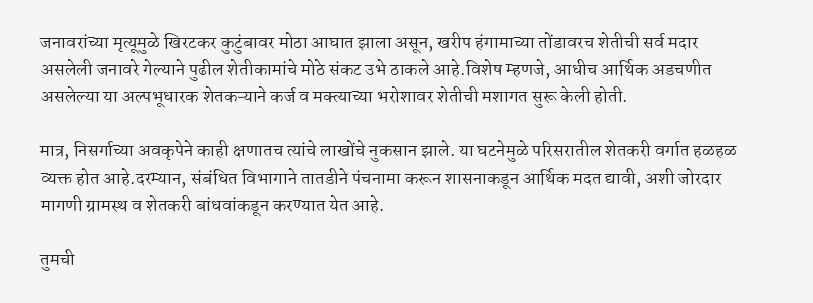जनावरांच्या मृत्यूमुळे खिरटकर कुटुंबावर मोठा आघात झाला असून, खरीप हंगामाच्या तोंडावरच शेतीची सर्व मदार असलेली जनावरे गेल्याने पुढील शेतीकामांचे मोठे संकट उभे ठाकले आहे.विशेष म्हणजे, आधीच आर्थिक अडचणीत असलेल्या या अल्पभूधारक शेतकऱ्याने कर्ज व मक्त्याच्या भरोशावर शेतीची मशागत सुरू केली होती.

मात्र, निसर्गाच्या अवकृपेने काही क्षणातच त्यांचे लाखोंचे नुकसान झाले. या घटनेमुळे परिसरातील शेतकरी वर्गात हळहळ व्यक्त होत आहे.दरम्यान, संबंधित विभागाने तातडीने पंचनामा करून शासनाकडून आर्थिक मदत द्यावी, अशी जोरदार मागणी ग्रामस्थ व शेतकरी बांधवांकडून करण्यात येत आहे.

तुमची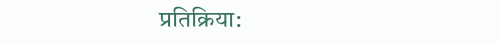प्रतिक्रिया: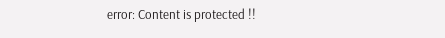error: Content is protected !!